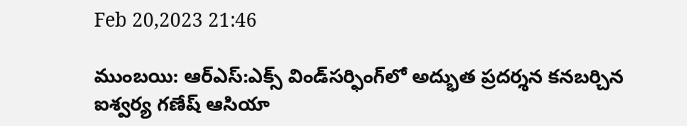Feb 20,2023 21:46

ముంబయి: ఆర్‌ఎస్‌:ఎక్స్‌ విండ్‌సర్ఫింగ్‌లో అద్భుత ప్రదర్శన కనబర్చిన ఐశ్వర్య గణేష్‌ ఆసియా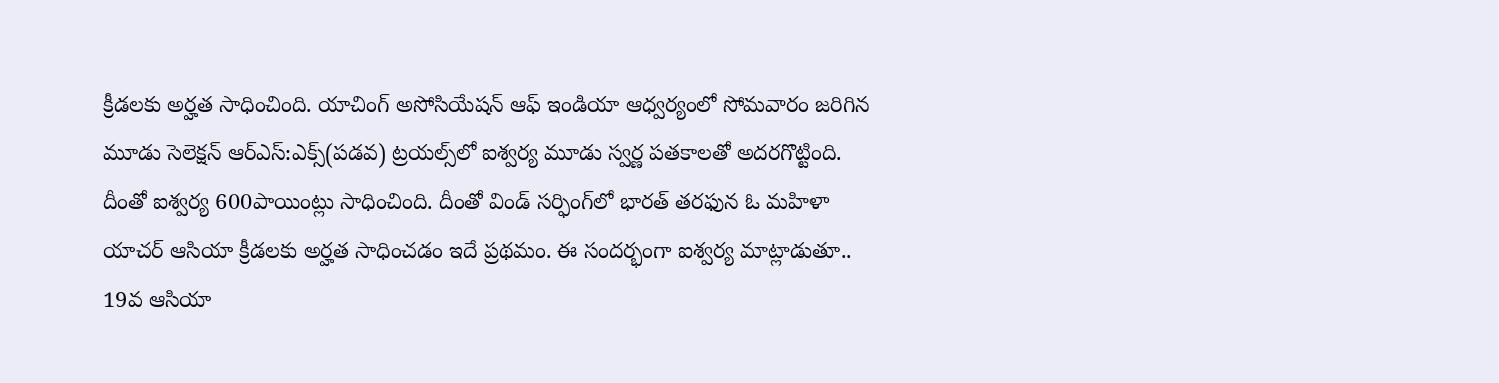క్రీడలకు అర్హత సాధించింది. యాచింగ్‌ అసోసియేషన్‌ ఆఫ్‌ ఇండియా ఆధ్వర్యంలో సోమవారం జరిగిన మూడు సెలెక్షన్‌ ఆర్‌ఎస్‌:ఎక్స్‌(పడవ) ట్రయల్స్‌లో ఐశ్వర్య మూడు స్వర్ణ పతకాలతో అదరగొట్టింది. దీంతో ఐశ్వర్య 600పాయింట్లు సాధించింది. దీంతో విండ్‌ సర్ఫింగ్‌లో భారత్‌ తరఫున ఓ మహిళా యాచర్‌ ఆసియా క్రీడలకు అర్హత సాధించడం ఇదే ప్రథమం. ఈ సందర్భంగా ఐశ్వర్య మాట్లాడుతూ.. 19వ ఆసియా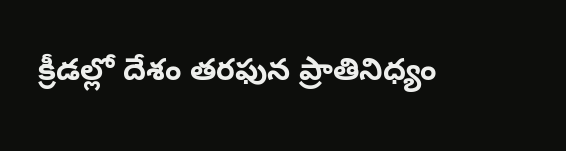క్రీడల్లో దేశం తరఫున ప్రాతినిధ్యం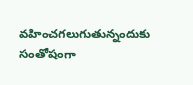వహించగలుగుతున్నందుకు సంతోషంగా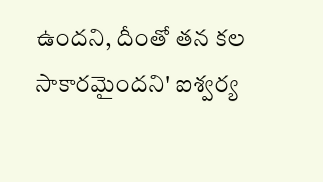ఉందని, దీంతో తన కల సాకారమైందని' ఐశ్వర్య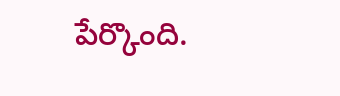పేర్కొంది.